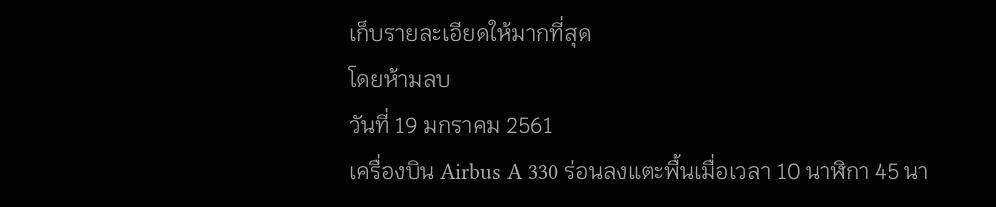เก็บรายละเอียดให้มากที่สุด
โดยห้ามลบ
วันที่ 19 มกราคม 2561
เครื่องบิน Airbus A 330 ร่อนลงแตะพื้นเมื่อเวลา 10 นาฬิกา 45 นา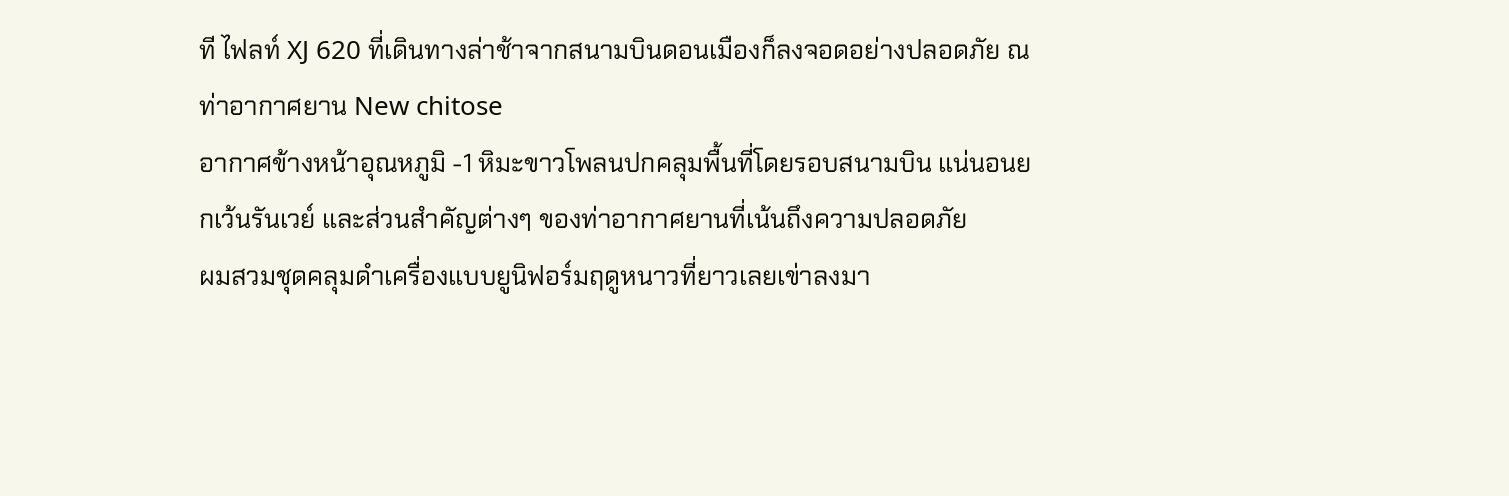ที ไฟลท์ XJ 620 ที่เดินทางล่าช้าจากสนามบินดอนเมืองก็ลงจอดอย่างปลอดภัย ณ ท่าอากาศยาน New chitose
อากาศข้างหน้าอุณหภูมิ -1 หิมะขาวโพลนปกคลุมพื้นที่โดยรอบสนามบิน แน่นอนยกเว้นรันเวย์ และส่วนสำคัญต่างๆ ของท่าอากาศยานที่เน้นถึงความปลอดภัย
ผมสวมชุดคลุมดำเครื่องแบบยูนิฟอร์มฤดูหนาวที่ยาวเลยเข่าลงมา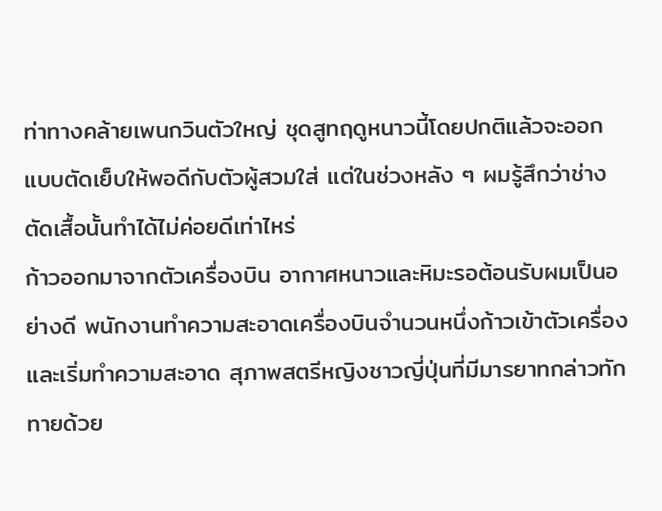ท่าทางคล้ายเพนกวินตัวใหญ่ ชุดสูทฤดูหนาวนี้โดยปกติแล้วจะออกแบบตัดเย็บให้พอดีกับตัวผู้สวมใส่ แต่ในช่วงหลัง ๆ ผมรู้สึกว่าช่างตัดเสื้อนั้นทำได้ไม่ค่อยดีเท่าไหร่
ก้าวออกมาจากตัวเครื่องบิน อากาศหนาวและหิมะรอต้อนรับผมเป็นอย่างดี พนักงานทำความสะอาดเครื่องบินจำนวนหนึ่งก้าวเข้าตัวเครื่องและเริ่มทำความสะอาด สุภาพสตรีหญิงชาวญี่ปุ่นที่มีมารยาทกล่าวทักทายด้วย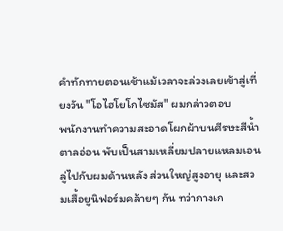คำทักทายตอนเช้าแม้เวลาจะล่วงเลยเข้าสู่เที่ยงวัน "โอไฮโยโกไซมัส" ผมกล่าวตอบ
พนักงานทำความสะอาดโผกผ้าบนศีรษะสีน้ำตาลอ่อน พับเป็นสามเหลี่ยมปลายแหลมเอนลู่ไปกับผมด้านหลัง ส่วนใหญ่สูงอายุ และสวมเสื้อยูนิฟอร์มคล้ายๆ กัน ทว่ากางเก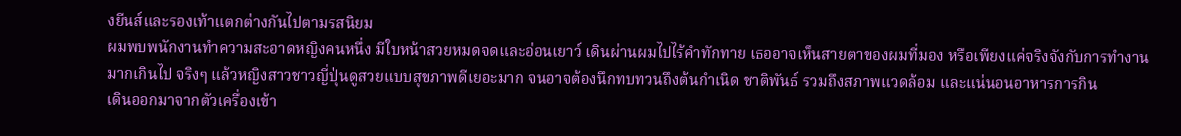งยีนส์และรองเท้าแตกต่างกันไปตามรสนิยม
ผมพบพนักงานทำความสะอาดหญิงคนหนึ่ง มีใบหน้าสวยหมดจดและอ่อนเยาว์ เดินผ่านผมไปไร้คำทักทาย เธออาจเห็นสายตาของผมที่มอง หรือเพียงแค่จริงจังกับการทำงานมากเกินไป จริงๆ แล้วหญิงสาวชาวญี่ปุ่นดูสวยแบบสุขภาพดีเยอะมาก จนอาจต้องนึกทบทวนถึงต้นกำเนิด ชาติพันธ์ รวมถึงสภาพแวดล้อม และแน่นอนอาหารการกิน
เดินออกมาจากตัวเครื่องเข้า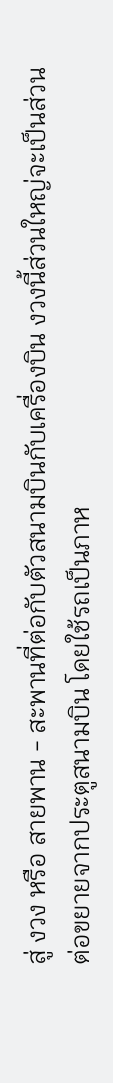สู่ งวง หรือ สายพาน - สะพานที่ต่อกับตัวสนามบินกับเครื่องบิน งวงนี้ส่วนใหญ่จะเป็นส่วนต่อขยายจากประตูสนามบิน โดยใช้รถเป็นภาห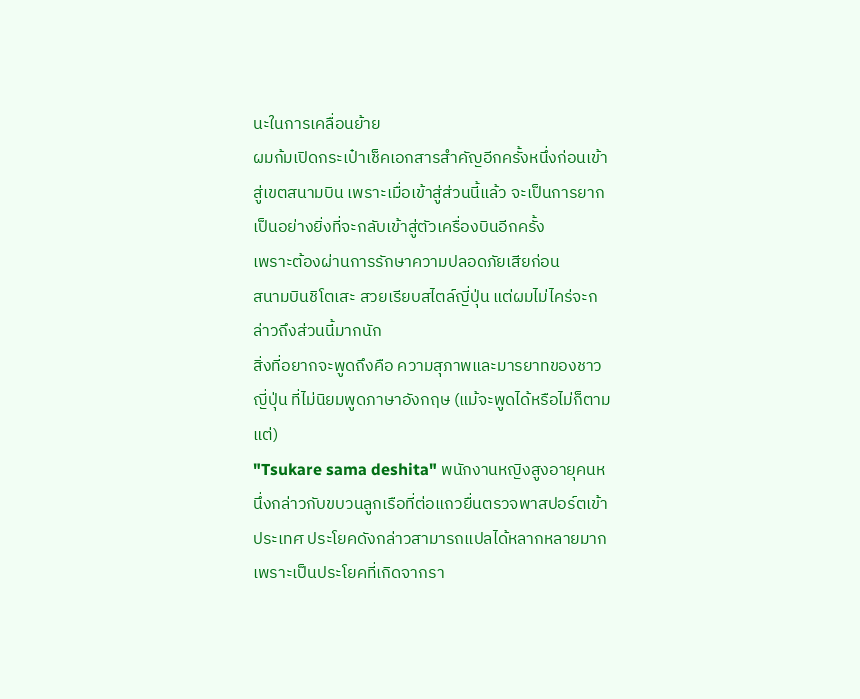นะในการเคลื่อนย้าย
ผมก้มเปิดกระเป๋าเช็คเอกสารสำคัญอีกครั้งหนึ่งก่อนเข้าสู่เขตสนามบิน เพราะเมื่อเข้าสู่ส่วนนี้แล้ว จะเป็นการยากเป็นอย่างยิ่งที่จะกลับเข้าสู่ตัวเครื่องบินอีกครั้ง
เพราะต้องผ่านการรักษาความปลอดภัยเสียก่อน
สนามบินชิโตเสะ สวยเรียบสไตล์ญี่ปุ่น แต่ผมไม่ไคร่จะกล่าวถึงส่วนนี้มากนัก
สิ่งที่อยากจะพูดถึงคือ ความสุภาพและมารยาทของชาวญี่ปุ่น ที่ไม่นิยมพูดภาษาอังกฤษ (แม้จะพูดได้หรือไม่ก็ตามแต่)
"Tsukare sama deshita" พนักงานหญิงสูงอายุคนหนึ่งกล่าวกับขบวนลูกเรือที่ต่อแถวยื่นตรวจพาสปอร์ตเข้าประเทศ ประโยคดังกล่าวสามารถแปลได้หลากหลายมาก เพราะเป็นประโยคที่เกิดจากรา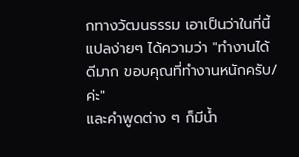กทางวัฒนธรรม เอาเป็นว่าในที่นี้ แปลง่ายๆ ได้ความว่า "ทำงานได้ดีมาก ขอบคุณที่ทำงานหนักครับ/ค่ะ"
และคำพูดต่าง ๆ ก็มีน้ำ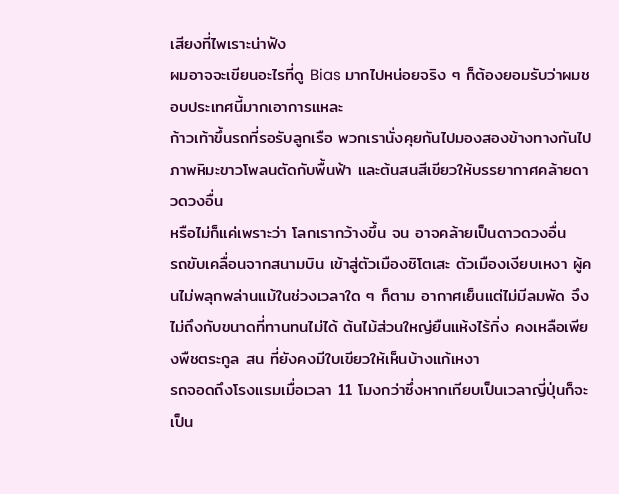เสียงที่ไพเราะน่าฟัง
ผมอาจจะเขียนอะไรที่ดู Bias มากไปหน่อยจริง ๆ ก็ต้องยอมรับว่าผมชอบประเทศนี้มากเอาการแหละ
ก้าวเท้าขึ้นรถที่รอรับลูกเรือ พวกเรานั่งคุยกันไปมองสองข้างทางกันไป
ภาพหิมะขาวโพลนตัดกับพื้นฟ้า และต้นสนสีเขียวให้บรรยากาศคล้ายดาวดวงอื่น
หรือไม่ก็แค่เพราะว่า โลกเรากว้างขึ้น จน อาจคล้ายเป็นดาวดวงอื่น
รถขับเคลื่อนจากสนามบิน เข้าสู่ตัวเมืองชิโตเสะ ตัวเมืองเงียบเหงา ผู้คนไม่พลุกพล่านแม้ในช่วงเวลาใด ๆ ก็ตาม อากาศเย็นแต่ไม่มีลมพัด จึงไม่ถึงกับขนาดที่ทานทนไม่ได้ ต้นไม้ส่วนใหญ่ยืนแห้งไร้กิ่ง คงเหลือเพียงพืชตระกูล สน ที่ยังคงมีใบเขียวให้เห็นบ้างแก้เหงา
รถจอดถึงโรงแรมเมื่อเวลา 11 โมงกว่าซึ่งหากเทียบเป็นเวลาญี่ปุ่นก็จะเป็น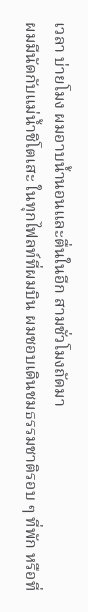เวลา บ่ายโมง ผมอาบน้ำนอนและตื่นในอีก สามชั่วโมงถัดมา
ผมมีนัดกับแม่น้ำชิโตเสะ ในทุกไฟลท์ที่ผมบิน ผมชอบเดินชมธรรมชาติรอบ ๆ ที่พัก หรือที่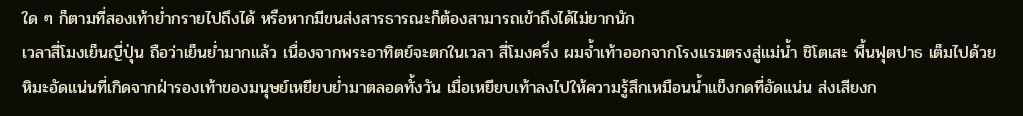ใด ๆ ก็ตามที่สองเท้าย่ำกรายไปถึงได้ หรือหากมีขนส่งสารธารณะก็ต้องสามารถเข้าถึงได้ไม่ยากนัก
เวลาสี่โมงเย็นญี่ปุ่น ถือว่าเย็นย่ำมากแล้ว เนื่องจากพระอาทิตย์จะตกในเวลา สี่โมงครึ่ง ผมจ้ำเท้าออกจากโรงแรมตรงสู่แม่น้ำ ชิโตเสะ พื้นฟุตปาธ เต็มไปด้วยหิมะอัดแน่นที่เกิดจากฝ่ารองเท้าของมนุษย์เหยียบย่ำมาตลอดทั้งวัน เมื่อเหยียบเท้าลงไปให้ความรู้สึกเหมือนน้ำแข็งกดที่อัดแน่น ส่งเสียงก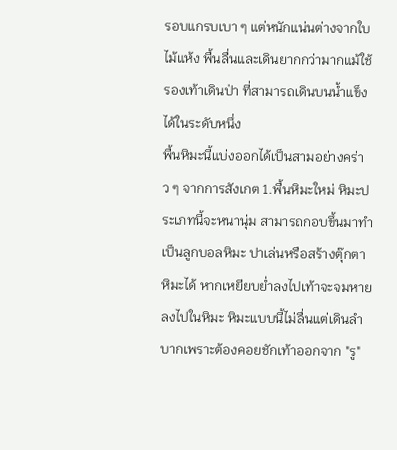รอบแกรบเบา ๆ แต่หนักแน่นต่างจากใบไม้แห้ง พื้นลื่นและเดินยากกว่ามากแม้ใช้รองเท้าเดินป่า ที่สามารถเดินบนน้ำแข็งได้ในระดับหนึ่ง
พื้นหิมะนี้แบ่งออกได้เป็นสามอย่างคร่าว ๆ จากการสังเกต 1.พื้นหิมะใหม่ หิมะประเภทนี้จะหนานุ่ม สามารถกอบขึ้นมาทำเป็นลูกบอลหิมะ ปาเล่นหรือสร้างตุ๊กตาหิมะได้ หากเหยียบย่ำลงไปเท้าจะจมหายลงไปในหิมะ หิมะแบบนี้ไม่ลื่นแต่เดินลำบากเพราะต้องคอยชักเท้าออกจาก "รู"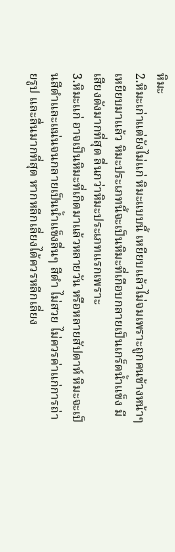หิมะ
2.หิมะเก่าแต่ยังไม่แก่ หิมะแบบนี้ เหยียบแล้วไม่จมเพราะถูกคนข้างหน้าๆ เหยียบมาแล้ว หิมะประเภทนี้จะเป็นหิมะที่เกือบกลายเป็นเกร็ดน้ำแข็ง มีเสียงดังมากที่สุด ลื่นกว่าหิมะประเภทแรกเพราะ
3.หิมะแก่ อาจเป็นหิมะที่เกิดมาแล้วหลายวัน หรือหลายสัปดาห์ หิมะจะเป็นสีดำและแน่นจนกลายเป็นน้ำแข็งลื่นๆ สีดำ ไม่สวย ไม่ควรค่าแก่การถ่ายรูป และลื่นมากที่สุด หากหลีกเลี่ยงได้ควรหลีกเลี่ยง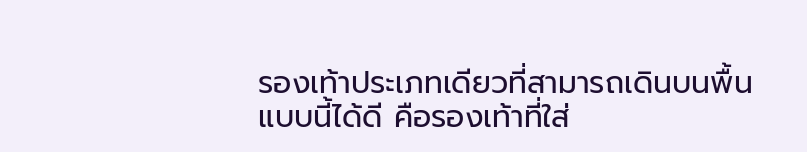รองเท้าประเภทเดียวที่สามารถเดินบนพื้นแบบนี้ได้ดี คือรองเท้าที่ใส่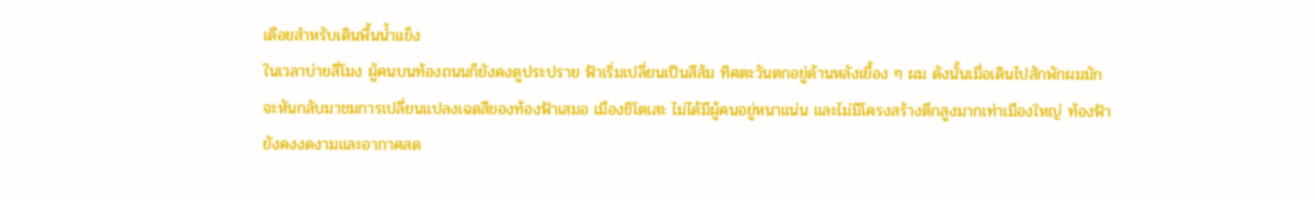เดือยสำหรับเดินพื้นน้ำแข็ง
ในเวลาบ่ายสี่โมง ผู้คนบนท้องถนนก็ยังคงดูประปราย ฟ้าเริ่มเปลี่ยนเป็นสีส้ม ทิศตะวันตกอยู่ด้านหลังเยื้อง ๆ ผม ดังนั้นเมื่อเดินไปสักพักผมมักจะหันกลับมาชมการเปลี่ยนแปลงเฉดสีของท้องฟ้าเสมอ เมืองชิโตเสะ ไม่ได้มีผู้คนอยู่หนาแน่น และไม่มีโครงสร้างตึกสูงมากเท่าเมืองใหญ่ ท้องฟ้ายังคงงดงามและอากาศสด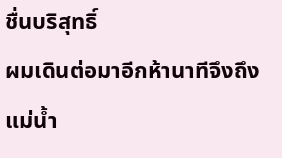ชื่นบริสุทธิ์
ผมเดินต่อมาอีกห้านาทีจึงถึงแม่น้ำ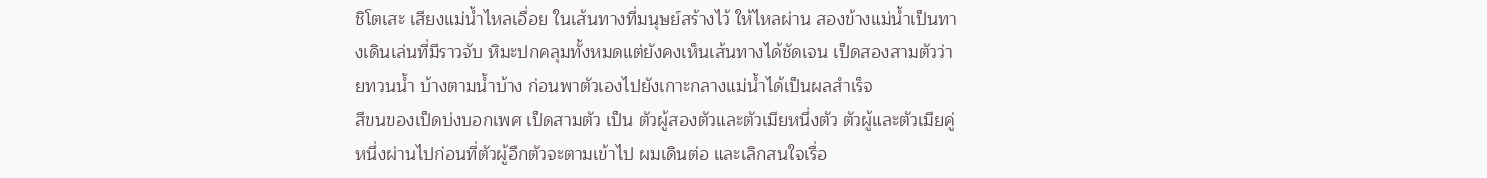ชิโตเสะ เสียงแม่น้ำไหลเอื่อย ในเส้นทางที่มนุษย์สร้างไว้ ให้ไหลผ่าน สองข้างแม่น้ำเป็นทางเดินเล่นที่มีราวจับ หิมะปกคลุมทั้งหมดแต่ยังคงเห็นเส้นทางได้ชัดเจน เป็ดสองสามตัวว่ายทวนน้ำ บ้างตามน้ำบ้าง ก่อนพาตัวเองไปยังเกาะกลางแม่น้ำได้เป็นผลสำเร็จ
สีขนของเป็ดบ่งบอกเพศ เป็ดสามตัว เป็น ตัวผู้สองตัวและตัวเมียหนึ่งตัว ตัวผู้และตัวเมียคู่หนึ่งผ่านไปก่อนที่ตัวผู้อืกตัวจะตามเข้าไป ผมเดินต่อ และเลิกสนใจเรื่อ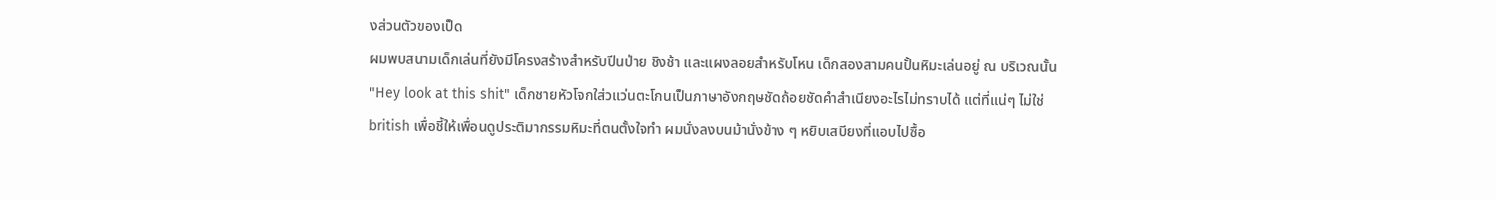งส่วนตัวของเป็ด
ผมพบสนามเด็กเล่นที่ยังมีโครงสร้างสำหรับปีนป่าย ชิงช้า และแผงลอยสำหรับโหน เด็กสองสามคนปั้นหิมะเล่นอยู่ ณ บริเวณนั้น "Hey look at this shit" เด็กชายหัวโจกใส่วแว่นตะโกนเป็นภาษาอังกฤษชัดถ้อยชัดคำสำเนียงอะไรไม่ทราบได้ แต่ที่แน่ๆ ไม่ใช่ british เพื่อชี้ให้เพื่อนดูประติมากรรมหิมะที่ตนตั้งใจทำ ผมนั่งลงบนม้านั่งข้าง ๆ หยิบเสบียงที่แอบไปซื้อ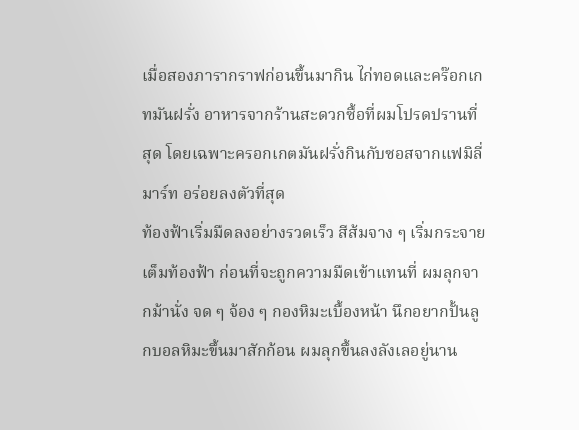เมื่อสองภารากราฟก่อนขึ้นมากิน ไก่ทอดและคร๊อกเกทมันฝรั่ง อาหารจากร้านสะดวกซื้อที่ผมโปรดปรานที่สุด โดยเฉพาะครอกเกตมันฝรั่งกินกับซอสจากแฟมิลี่มาร์ท อร่อยลงตัวที่สุด
ท้องฟ้าเริ่มมืดลงอย่างรวดเร็ว สีส้มจาง ๆ เริ่มกระจายเต็มท้องฟ้า ก่อนที่จะถูกความมืดเข้าแทนที่ ผมลุกจากม้านั่ง จด ๆ จ้อง ๆ กองหิมะเบื้องหน้า นึกอยากปั้นลูกบอลหิมะขึ้นมาสักก้อน ผมลุกขึ้นลงลังเลอยู่นาน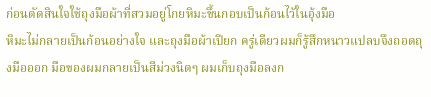ก่อนตัดสินใจใช้ถุงมือผ้าที่สวมอยู่โกยหิมะขึ้นกอบเป็นก้อนไว้ในอุ้งมือ
หิมะไม่กลายเป็นก้อนอย่างใจ และถุงมือผ้าเปียก ครู่เดียวผมก็รู้สึกหนาวแปลบจึงถอดถุงมือออก มือของผมกลายเป็นสีม่วงนิดๆ ผมเก็บถุงมือลงก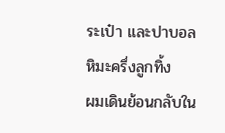ระเป๋า และปาบอลหิมะครึ่งลูกทิ้ง
ผมเดินย้อนกลับใน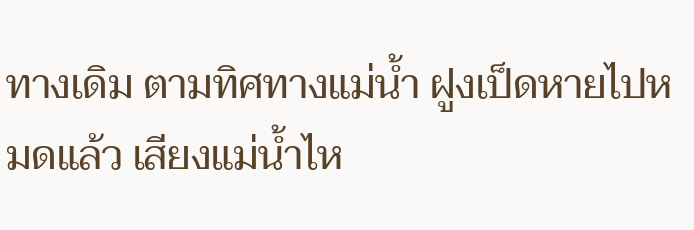ทางเดิม ตามทิศทางแม่น้ำ ฝูงเป็ดหายไปหมดแล้ว เสียงแม่น้ำไห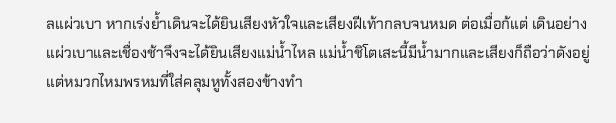ลแผ่วเบา หากเร่งย้ำเดินจะได้ยินเสียงหัวใจและเสียงฝีเท้ากลบจนหมด ต่อเมื่อก้แต่ เดินอย่างแผ่วเบาและเชื่องช้าจึงจะได้ยินเสียงแม่น้ำไหล แม่น้ำชิโตเสะนี้มีน้ำมากและเสียงก็ถือว่าดังอยู่แต่หมวกไหมพรหมที่ใส่คลุมหูทั้งสองข้างทำ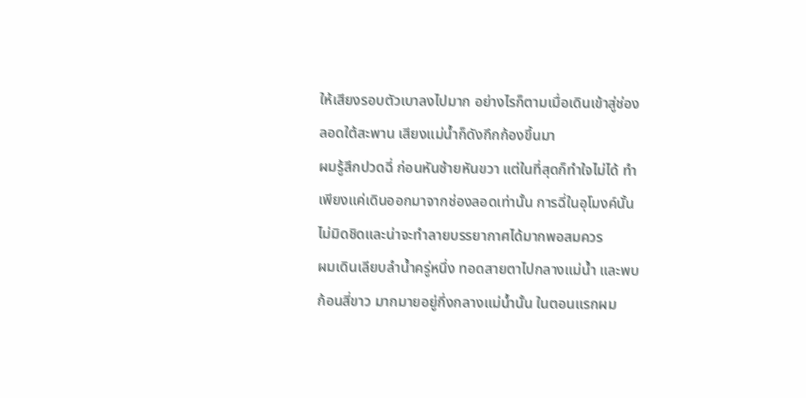ให้เสียงรอบตัวเบาลงไปมาก อย่างไรก็ตามเมื่อเดินเข้าสู่ช่องลอดใต้สะพาน เสียงแม่น้ำก็ดังกึกก้องขึ้นมา
ผมรู้สึกปวดฉี่ ก่อนหันซ้ายหันขวา แต่ในที่สุดก็ทำใจไม่ได้ ทำเพียงแค่เดินออกมาจากช่องลอดเท่านั้น การฉี่ในอุโมงค์นั้นไม่มิดชิดและน่าจะทำลายบรรยากาศได้มากพอสมควร
ผมเดินเลียบลำน้ำครู่หนึ่ง ทอดสายตาไปกลางแม่น้ำ และพบก้อนสี่ขาว มากมายอยู่กึ่งกลางแม่น้ำนั้น ในตอนแรกผม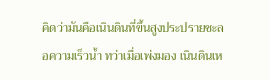คิดว่ามันคือเนินดินที่ขึ้นสูงประปรายชะลอความเร็วน้ำ ทว่าเมื่อเพ่งมอง เนินดินเห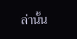ล่านั้น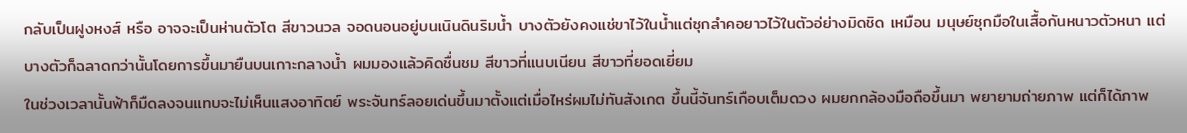กลับเป็นฝูงหงส์ หรือ อาจจะเป็นห่านตัวโต สีขาวนวล จอดนอนอยู่บนเนินดินริมน้ำ บางตัวยังคงแช่ขาไว้ในน้ำแต่ซุกลำคอยาวไว้ในตัวอ่ย่างมิดชิด เหมือน มนุษย์ซุกมือในเสื้อกันหนาวตัวหนา แต่บางตัวก็ฉลาดกว่านั้นโดยการขึ้นมายืนบนเกาะกลางน้ำ ผมมองแล้วคิดชื่นชม สีขาวที่แนบเนียน สีขาวที่ยอดเยี่ยม
ในช่วงเวลานั้นฟ้าก็มืดลงจนแทบจะไม่เห็นแสงอาทิตย์ พระจันทร์ลอยเด่นขึ้นมาตั้งแต่เมื่อไหร่ผมไม่ทันสังเกต ขึ้นนี้จันทร์เกือบเต็มดวง ผมยกกล้องมือถือขึ้นมา พยายามถ่ายภาพ แต่ก็ได้ภาพ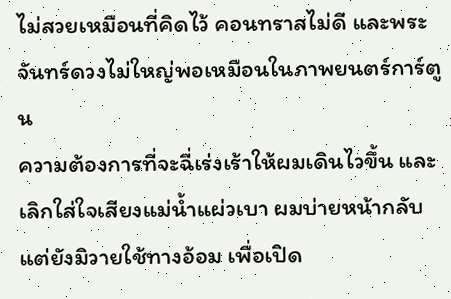ไม่สวยเหมือนที่คิดไว้ คอนทราสไม่ดี และพระจันทร์ดวงไม่ใหญ่พอเหมือนในภาพยนตร์การ์ตูน
ความต้องการที่จะฉี่เร่งเร้าให้ผมเดินไวขึ้น และเลิกใส่ใจเสียงแม่น้ำแผ่วเบา ผมบ่ายหน้ากลับ แต่ยังมิวายใช้ทางอ้อม เพื่อเปิด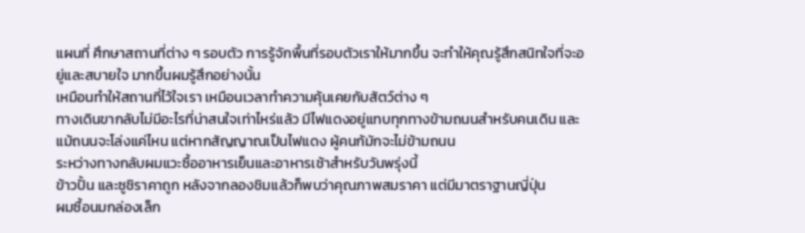แผนที่ ศึกษาสถานที่ต่าง ๆ รอบตัว การรู้จักพื้นที่รอบตัวเราให้มากขึ้น จะทำให้คุณรู้สึกสนิทใจที่จะอยู่และสบายใจ มากขึ้นผมรู้สึกอย่างนั้น
เหมือนทำให้สถานที่ไว้ใจเรา เหมือนเวลาทำความคุ้นเคยกับสัตว์ต่าง ๆ
ทางเดินขากลับไม่มีอะไรที่น่าสนใจเท่าไหร่แล้ว มีไฟแดงอยู่แทบทุกทางข้ามถนนสำหรับคนเดิน และแม้ถนนจะโล่งแค่ไหน แต่หากสัญญาณเป็นไฟแดง ผู้คนก้มักจะไม่ข้ามถนน
ระหว่างทางกลับผมแวะซื้ออาหารเย็นและอาหารเช้าสำหรับวันพรุ่งนี้
ข้าวปั้น และซูชิราคาถูก หลังจากลองชิมแล้วก็พบว่าคุณภาพสมราคา แต่มีมาตราฐานญี่ปุ่น
ผมซื้อนมกล่องเล็ก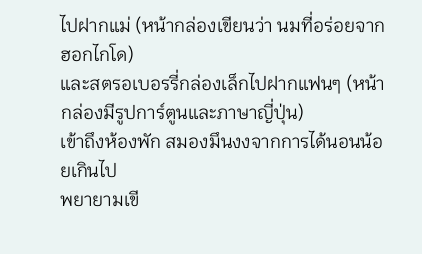ไปฝากแม่ (หน้ากล่องเขียนว่า นมที่อร่อยจากฮอกไกโด)
และสตรอเบอรรี่กล่องเล็กไปฝากแฟนๆ (หน้ากล่องมีรูปการ์ตูนและภาษาญี่ปุ่น)
เข้าถึงห้องพัก สมองมึนงงจากการได้นอนน้อยเกินไป
พยายามเขี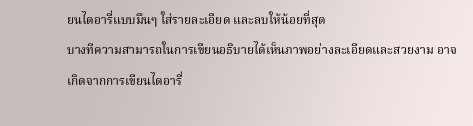ยนไดอารี่แบบมึนๆ ใส่รายละเอียด และลบให้น้อยที่สุด
บางทีความสามารถในการเขียนอธิบายได้เห็นภาพอย่างละเอียดและสวยงาม อาจเกิดจากการเขียนไดอารี่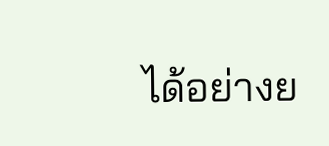ได้อย่างย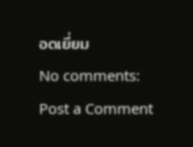อดเยี่ยม
No comments:
Post a Comment